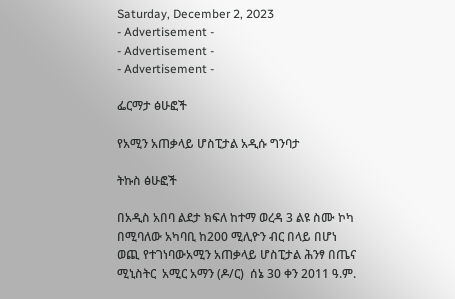Saturday, December 2, 2023
- Advertisement -
- Advertisement -
- Advertisement -

ፌርማታ ፅሁፎች

የአሚን አጠቃላይ ሆስፒታል አዲሱ ግንባታ

ትኩስ ፅሁፎች

በአዲስ አበባ ልደታ ክፍለ ከተማ ወረዳ 3 ልዩ ስሙ ኮካ በሚባለው አካባቢ ከ200 ሚሊዮን ብር በላይ በሆነ ወጪ የተገነባውአሚን አጠቃላይ ሆስፒታል ሕንፃ በጤና ሚኒስትር  አሚር አማን (ዶ/ር)  ሰኔ 30 ቀን 2011 ዓ.ም.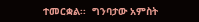ተመርቋል፡፡  ግንባታው አምስት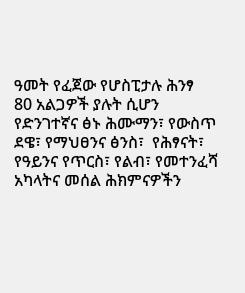ዓመት የፈጀው የሆስፒታሉ ሕንፃ  80 አልጋዎች ያሉት ሲሆን የድንገተኛና ፅኑ ሕሙማን፣ የውስጥ ደዌ፣ የማህፀንና ፅንስ፣  የሕፃናት፣ የዓይንና የጥርስ፣ የልብ፣ የመተንፈሻ አካላትና መሰል ሕክምናዎችን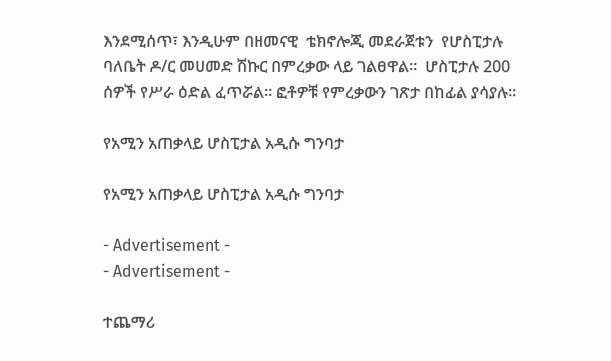እንደሚሰጥ፣ እንዲሁም በዘመናዊ  ቴክኖሎጂ መደራጀቱን  የሆስፒታሉ ባለቤት ዶ/ር መሀመድ ሽኩር በምረቃው ላይ ገልፀዋል።  ሆስፒታሉ 200 ሰዎች የሥራ ዕድል ፈጥሯል። ፎቶዎቹ የምረቃውን ገጽታ በከፊል ያሳያሉ፡፡

የአሚን አጠቃላይ ሆስፒታል አዲሱ ግንባታ

የአሚን አጠቃላይ ሆስፒታል አዲሱ ግንባታ

- Advertisement -
- Advertisement -

ተጨማሪ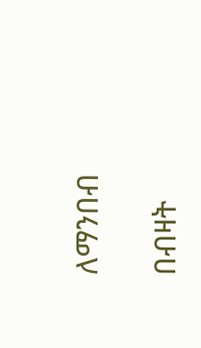ለማንበብ

በብዛት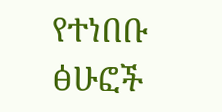የተነበቡ ፅሁፎች